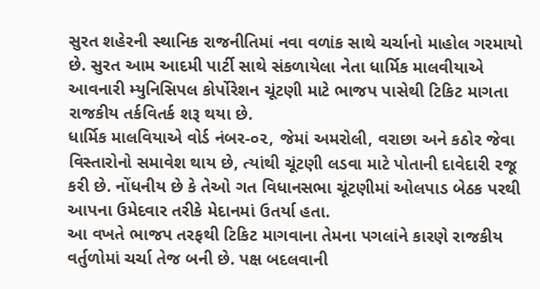સુરત શહેરની સ્થાનિક રાજનીતિમાં નવા વળાંક સાથે ચર્ચાનો માહોલ ગરમાયો છે. સુરત આમ આદમી પાર્ટી સાથે સંકળાયેલા નેતા ધાર્મિક માલવીયાએ આવનારી મ્યુનિસિપલ કોર્પોરેશન ચૂંટણી માટે ભાજપ પાસેથી ટિકિટ માગતા રાજકીય તર્કવિતર્ક શરૂ થયા છે.
ધાર્મિક માલવિયાએ વોર્ડ નંબર-૦૨, જેમાં અમરોલી, વરાછા અને કઠોર જેવા વિસ્તારોનો સમાવેશ થાય છે, ત્યાંથી ચૂંટણી લડવા માટે પોતાની દાવેદારી રજૂ કરી છે. નોંધનીય છે કે તેઓ ગત વિધાનસભા ચૂંટણીમાં ઓલપાડ બેઠક પરથી આપના ઉમેદવાર તરીકે મેદાનમાં ઉતર્યા હતા.
આ વખતે ભાજપ તરફથી ટિકિટ માગવાના તેમના પગલાંને કારણે રાજકીય વર્તુળોમાં ચર્ચા તેજ બની છે. પક્ષ બદલવાની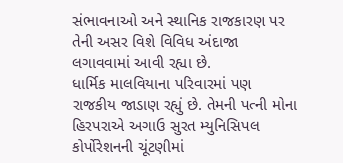સંભાવનાઓ અને સ્થાનિક રાજકારણ પર તેની અસર વિશે વિવિધ અંદાજા લગાવવામાં આવી રહ્યા છે.
ધાર્મિક માલવિયાના પરિવારમાં પણ રાજકીય જાડાણ રહ્યું છે. તેમની પત્ની મોના હિરપરાએ અગાઉ સુરત મ્યુનિસિપલ કોર્પોરેશનની ચૂંટણીમાં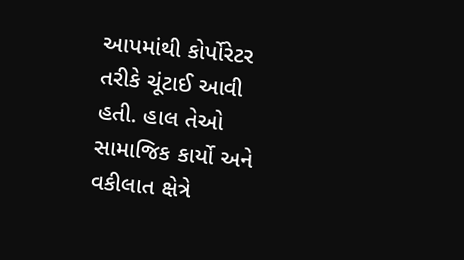આપમાંથી કોર્પોરેટર તરીકે ચૂંટાઈ આવી હતી. હાલ તેઓ સામાજિક કાર્યો અને વકીલાત ક્ષેત્રે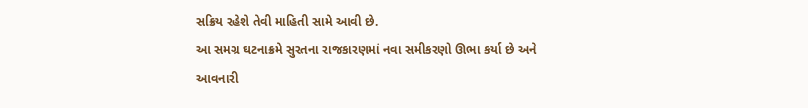સક્રિય રહેશે તેવી માહિતી સામે આવી છે.
આ સમગ્ર ઘટનાક્રમે સુરતના રાજકારણમાં નવા સમીકરણો ઊભા કર્યા છે અને આવનારી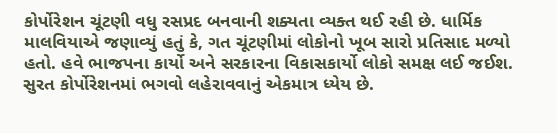કોર્પોરેશન ચૂંટણી વધુ રસપ્રદ બનવાની શક્યતા વ્યક્ત થઈ રહી છે. ધાર્મિક માલવિયાએ જણાવ્યું હતું કે, ગત ચૂંટણીમાં લોકોનો ખૂબ સારો પ્રતિસાદ મળ્યો હતો. હવે ભાજપના કાર્યો અને સરકારના વિકાસકાર્યો લોકો સમક્ષ લઈ જઈશ. સુરત કોર્પોરેશનમાં ભગવો લહેરાવવાનું એકમાત્ર ધ્યેય છે.